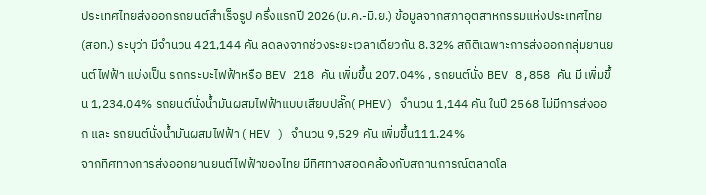ประเทศไทยส่งออกรถยนต์สำเร็จรูป ครึ่งแรกปี 2026(ม.ค.-มิ.ย.) ข้อมูลจากสภาอุตสาหกรรมแห่งประเทศไทย (สอท.) ระบุว่า มีจำนวน 421,144 คัน ลดลงจากช่วงระยะเวลาเดียวกัน 8.32% สถิติเฉพาะการส่งออกกลุ่มยานยนต์ไฟฟ้า แบ่งเป็น รถกระบะไฟฟ้าหรือ BEV 218 คัน เพิ่มขึ้น 207.04% , รถยนต์นั่ง BEV 8,858 คัน มี เพิ่มขึ้น 1,234.04% รถยนต์นั่งน้ำมันผสมไฟฟ้าแบบเสียบปลั๊ก( PHEV) จำนวน 1,144 คัน ในปี 2568 ไม่มีการส่งออก และ รถยนต์นั่งน้ำมันผสมไฟฟ้า ( HEV ) จำนวน 9,529 คัน เพิ่มขึ้น111.24%
จากทิศทางการส่งออกยานยนต์ไฟฟ้าของไทย มีทิศทางสอดคล้องกับสถานการณ์ตลาดโล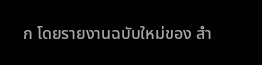ก โดยรายงานฉบับใหม่ของ สำ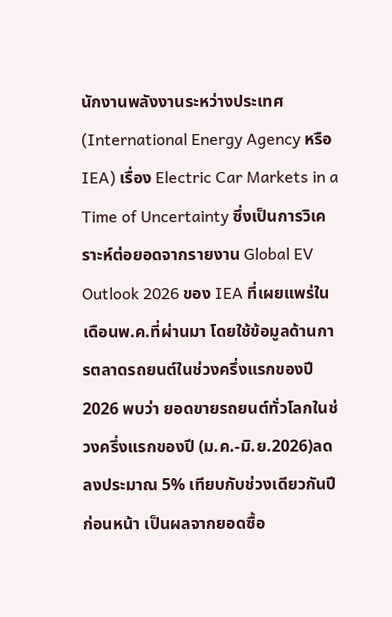นักงานพลังงานระหว่างประเทศ (International Energy Agency หรือ IEA) เรื่อง Electric Car Markets in a Time of Uncertainty ซึ่งเป็นการวิเคราะห์ต่อยอดจากรายงาน Global EV Outlook 2026 ของ IEA ที่เผยแพร่ในเดือนพ.ค.ที่ผ่านมา โดยใช้ข้อมูลด้านการตลาดรถยนต์ในช่วงครึ่งแรกของปี 2026 พบว่า ยอดขายรถยนต์ทั่วโลกในช่วงครึ่งแรกของปี (ม.ค.-มิ.ย.2026)ลดลงประมาณ 5% เทียบกับช่วงเดียวกันปีก่อนหน้า เป็นผลจากยอดซื้อ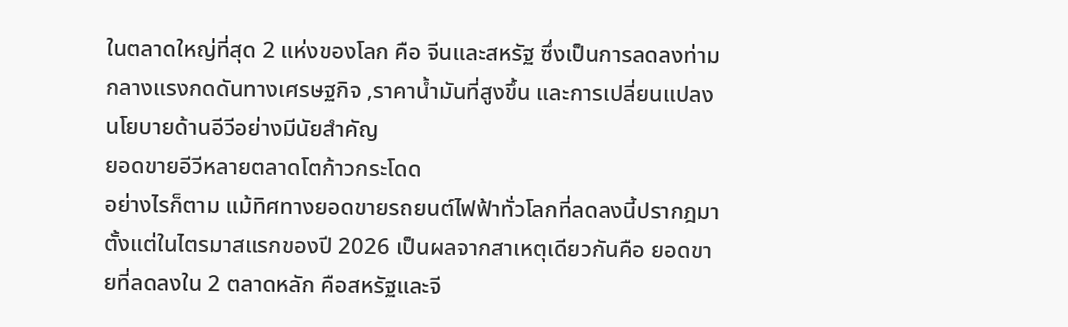ในตลาดใหญ่ที่สุด 2 แห่งของโลก คือ จีนและสหรัฐ ซึ่งเป็นการลดลงท่ามกลางแรงกดดันทางเศรษฐกิจ ,ราคาน้ำมันที่สูงขึ้น และการเปลี่ยนแปลงนโยบายด้านอีวีอย่างมีนัยสำคัญ
ยอดขายอีวีหลายตลาดโตก้าวกระโดด
อย่างไรก็ตาม แม้ทิศทางยอดขายรถยนต์ไฟฟ้าทั่วโลกที่ลดลงนี้ปรากฎมาตั้งแต่ในไตรมาสแรกของปี 2026 เป็นผลจากสาเหตุเดียวกันคือ ยอดขายที่ลดลงใน 2 ตลาดหลัก คือสหรัฐและจี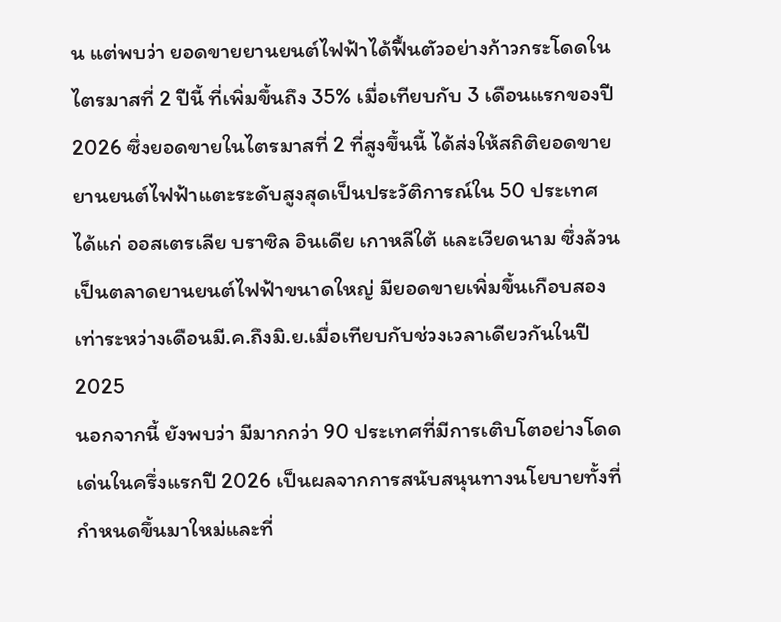น แต่พบว่า ยอดขายยานยนต์ไฟฟ้าได้ฟื้นตัวอย่างก้าวกระโดดในไตรมาสที่ 2 ปีนี้ ที่เพิ่มขึ้นถึง 35% เมื่อเทียบกับ 3 เดือนแรกของปี2026 ซึ่งยอดขายในไตรมาสที่ 2 ที่สูงขึ้นนี้ ได้ส่งให้สถิติยอดขายยานยนต์ไฟฟ้าแตะระดับสูงสุดเป็นประวัติการณ์ใน 50 ประเทศ ได้แก่ ออสเตรเลีย บราซิล อินเดีย เกาหลีใต้ และเวียดนาม ซึ่งล้วนเป็นตลาดยานยนต์ไฟฟ้าขนาดใหญ่ มียอดขายเพิ่มขึ้นเกือบสองเท่าระหว่างเดือนมี.ค.ถึงมิ.ย.เมื่อเทียบกับช่วงเวลาเดียวกันในปี 2025
นอกจากนี้ ยังพบว่า มีมากกว่า 90 ประเทศที่มีการเติบโตอย่างโดดเด่นในครึ่งแรกปี 2026 เป็นผลจากการสนับสนุนทางนโยบายทั้งที่กำหนดขึ้นมาใหม่และที่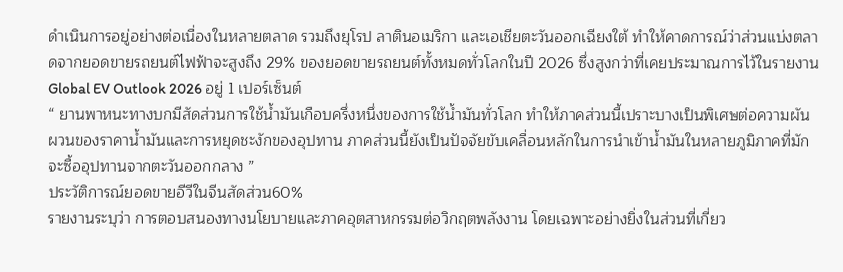ดำเนินการอยู่อย่างต่อเนื่องในหลายตลาด รวมถึงยุโรป ลาตินอเมริกา และเอเชียตะวันออกเฉียงใต้ ทำให้คาดการณ์ว่าส่วนแบ่งตลาดจากยอดขายรถยนต์ไฟฟ้าจะสูงถึง 29% ของยอดขายรถยนต์ทั้งหมดทั่วโลกในปี 2026 ซึ่งสูงกว่าที่เคยประมาณการไว้ในรายงาน Global EV Outlook 2026 อยู่ 1 เปอร์เซ็นต์
“ ยานพาหนะทางบกมีสัดส่วนการใช้น้ำมันเกือบครึ่งหนึ่งของการใช้น้ำมันทั่วโลก ทำให้ภาคส่วนนี้เปราะบางเป็นพิเศษต่อความผันผวนของราคาน้ำมันและการหยุดชะงักของอุปทาน ภาคส่วนนี้ยังเป็นปัจจัยขับเคลื่อนหลักในการนำเข้าน้ำมันในหลายภูมิภาคที่มักจะซื้ออุปทานจากตะวันออกกลาง ”
ประวัติการณ์ยอดขายอีวีในจีนสัดส่วน60%
รายงานระบุว่า การตอบสนองทางนโยบายและภาคอุตสาหกรรมต่อวิกฤตพลังงาน โดยเฉพาะอย่างยิ่งในส่วนที่เกี่ยว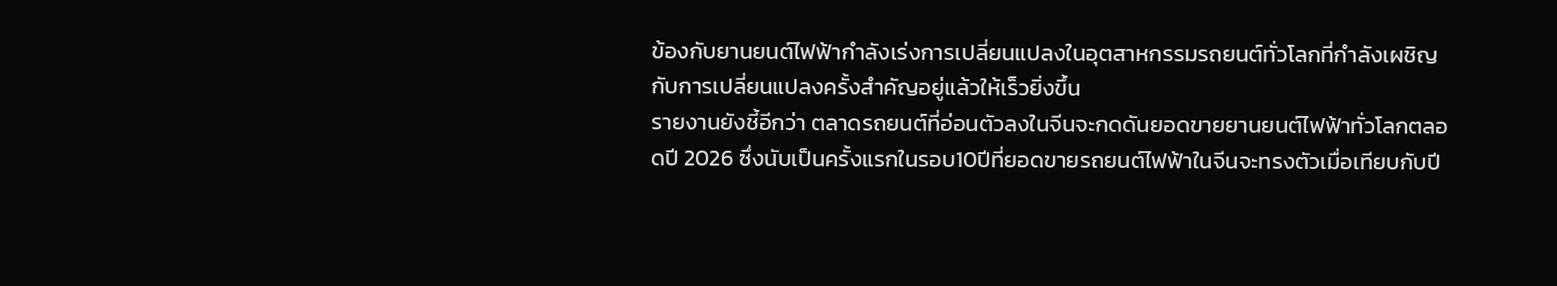ข้องกับยานยนต์ไฟฟ้ากำลังเร่งการเปลี่ยนแปลงในอุตสาหกรรมรถยนต์ทั่วโลกที่กำลังเผชิญกับการเปลี่ยนแปลงครั้งสำคัญอยู่แล้วให้เร็วยิ่งขึ้น
รายงานยังชี้อีกว่า ตลาดรถยนต์ที่อ่อนตัวลงในจีนจะกดดันยอดขายยานยนต์ไฟฟ้าทั่วโลกตลอดปี 2026 ซึ่งนับเป็นครั้งแรกในรอบ10ปีที่ยอดขายรถยนต์ไฟฟ้าในจีนจะทรงตัวเมื่อเทียบกับปี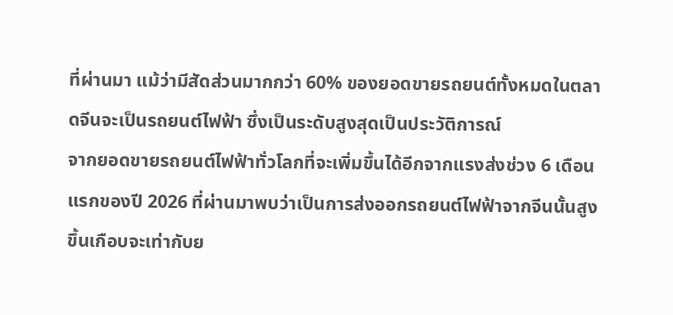ที่ผ่านมา แม้ว่ามีสัดส่วนมากกว่า 60% ของยอดขายรถยนต์ทั้งหมดในตลาดจีนจะเป็นรถยนต์ไฟฟ้า ซึ่งเป็นระดับสูงสุดเป็นประวัติการณ์
จากยอดขายรถยนต์ไฟฟ้าทั่วโลกที่จะเพิ่มขึ้นได้อีกจากแรงส่งช่วง 6 เดือนแรกของปี 2026 ที่ผ่านมาพบว่าเป็นการส่งออกรถยนต์ไฟฟ้าจากจีนนั้นสูงขึ้นเกือบจะเท่ากับย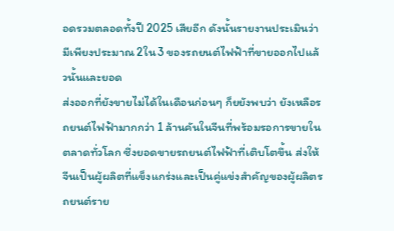อดรวมตลอดทั้งปี 2025 เสียอีก ดังนั้นรายงานประเมินว่ามีเพียงประมาณ 2ใน3 ของรถยนต์ไฟฟ้าที่ขายออกไปแล้วนั้นและยอด
ส่งออกที่ยังขายไม่ได้ในเดือนก่อนๆ ก็ยยังพบว่า ยังเหลือรถยนต์ไฟฟ้ามากกว่า 1 ล้านคันในจีนที่พร้อมรอการขายในตลาดทั่วโลก ซึ่งยอดขายรถยนต์ไฟฟ้าที่เติบโตขึ้น ส่งให้จีนเป็นผู้ผลิตที่แข็งแกร่งและเป็นคู่แข่งสำคัญของผู้ผลิตรถยนต์ราย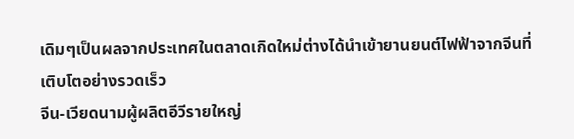เดิมๆเป็นผลจากประเทศในตลาดเกิดใหม่ต่างได้นำเข้ายานยนต์ไฟฟ้าจากจีนที่เติบโตอย่างรวดเร็ว
จีน-เวียดนามผู้ผลิตอีวีรายใหญ่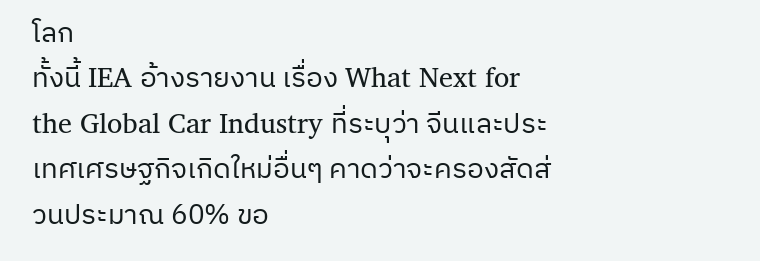โลก
ทั้งนี้ IEA อ้างรายงาน เรื่อง What Next for the Global Car Industry ที่ระบุว่า จีนและประเทศเศรษฐกิจเกิดใหม่อื่นๆ คาดว่าจะครองสัดส่วนประมาณ 60% ขอ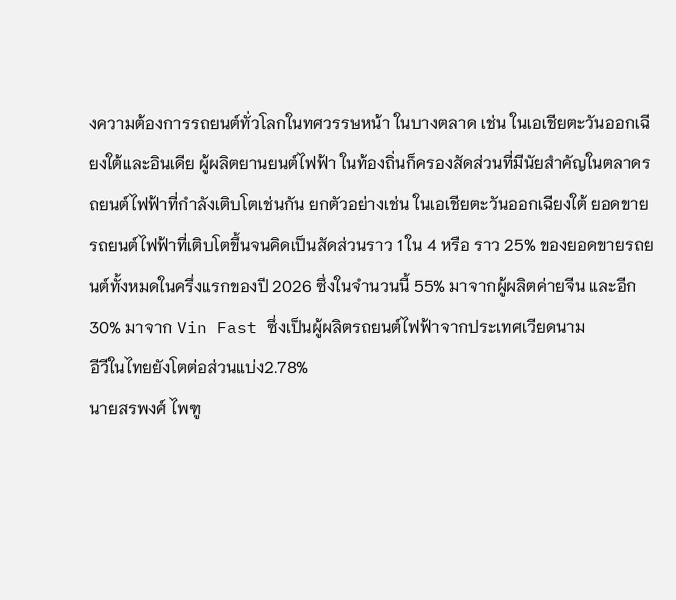งความต้องการรถยนต์ทั่วโลกในทศวรรษหน้า ในบางตลาด เช่น ในเอเชียตะวันออกเฉียงใต้และอินเดีย ผู้ผลิตยานยนต์ไฟฟ้า ในท้องถิ่นก็ครองสัดส่วนที่มีนัยสำคัญในตลาดรถยนต์ไฟฟ้าที่กำลังเติบโตเช่นกัน ยกตัวอย่างเช่น ในเอเชียตะวันออกเฉียงใต้ ยอดขายรถยนต์ไฟฟ้าที่เติบโตขึ้นจนคิดเป็นสัดส่วนราว 1 ใน 4 หรือ ราว 25% ของยอดขายรถยนต์ทั้งหมดในครึ่งแรกของปี 2026 ซึ่งในจำนวนนี้ 55% มาจากผู้ผลิตค่ายจีน และอีก 30% มาจาก Vin Fast ซึ่งเป็นผู้ผลิตรถยนต์ไฟฟ้าจากประเทศเวียดนาม
อีวีในไทยยังโตต่อส่วนแบ่ง2.78%
นายสรพงศ์ ไพฑู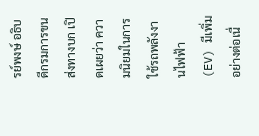รย์พงษ์ อธิบดีกรมการขนส่งทางบก เปิดเผยว่า ความนิยมในการใช้รถพลังงานไฟฟ้า (EV) มีเพิ่มอย่างต่อเนื่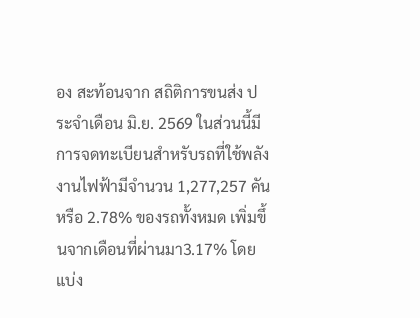อง สะท้อนจาก สถิติการขนส่ง ประจำเดือน มิ.ย. 2569 ในส่วนนี้มีการจดทะเบียนสำหรับรถที่ใช้พลังงานไฟฟ้ามีจำนวน 1,277,257 คัน หรือ 2.78% ของรถทั้งหมด เพิ่มขึ้นจากเดือนที่ผ่านมา3.17% โดยแบ่ง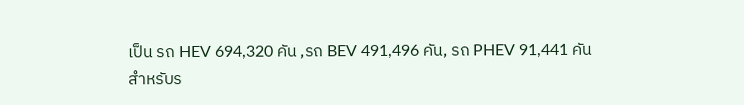เป็น รถ HEV 694,320 คัน ,รถ BEV 491,496 คัน, รถ PHEV 91,441 คัน
สำหรับร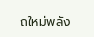ถใหม่พลัง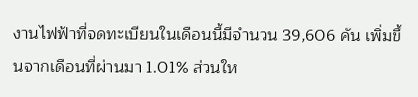งานไฟฟ้าที่จดทะเบียนในเดือนนี้มีจำนวน 39,606 คัน เพิ่มขึ้นจากเดือนที่ผ่านมา 1.01% ส่วนให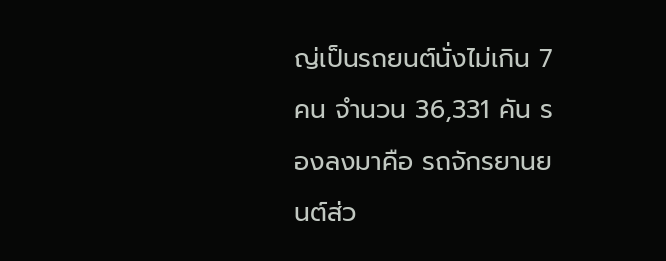ญ่เป็นรถยนต์นั่งไม่เกิน 7 คน จำนวน 36,331 คัน รองลงมาคือ รถจักรยานยนต์ส่ว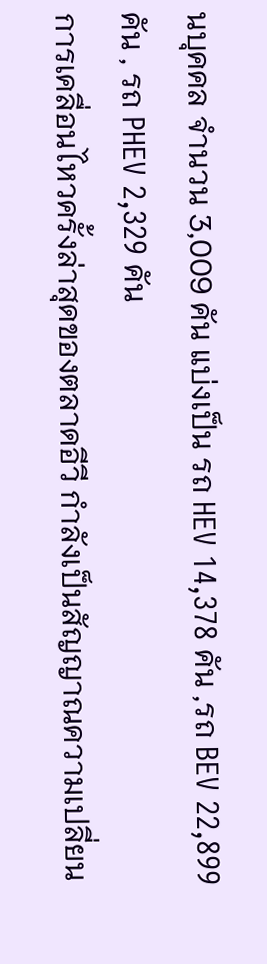นบุคคล จำนวน 3,009 คัน แบ่งเป็น รถ HEV 14,378 คัน ,รถ BEV 22,899 คัน , รถ PHEV 2,329 คัน
การเคลื่อนไหวครั้งล่าสุดของตลาดอีวี กำลังเป็นสัญญาณความเปลี่ยน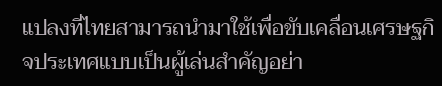แปลงที่ไทยสามารถนำมาใช้เพื่อขับเคลื่อนเศรษฐกิจประเทศแบบเป็นผู้เล่นสำคัญอย่า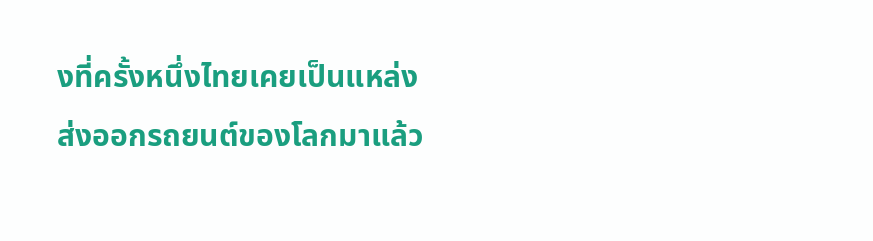งที่ครั้งหนึ่งไทยเคยเป็นแหล่งส่งออกรถยนต์ของโลกมาแล้ว